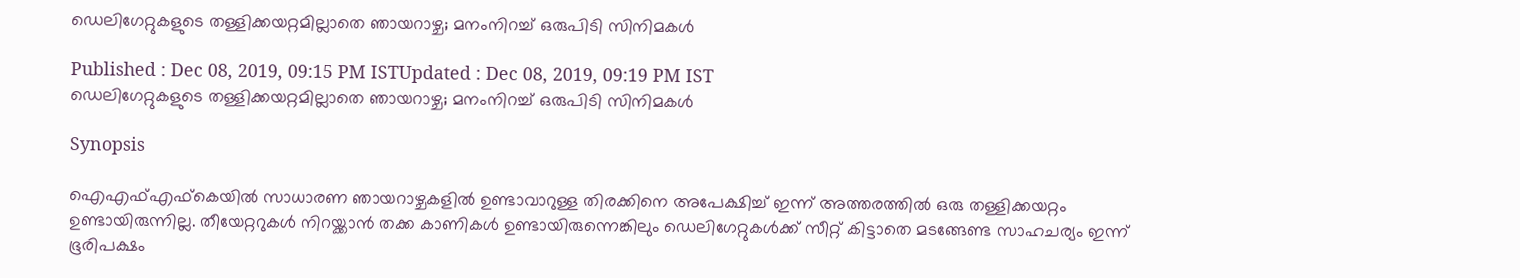ഡെലിഗേറ്റുകളുടെ തള്ളിക്കയറ്റമില്ലാതെ ഞായറാഴ്ച; മനംനിറച്ച് ഒരുപിടി സിനിമകള്‍

Published : Dec 08, 2019, 09:15 PM ISTUpdated : Dec 08, 2019, 09:19 PM IST
ഡെലിഗേറ്റുകളുടെ തള്ളിക്കയറ്റമില്ലാതെ ഞായറാഴ്ച; മനംനിറച്ച് ഒരുപിടി സിനിമകള്‍

Synopsis

ഐഎഫ്എഫ്‌കെയില്‍ സാധാരണ ഞായറാഴ്ചകളില്‍ ഉണ്ടാവാറുള്ള തിരക്കിനെ അപേക്ഷിച്ച് ഇന്ന് അത്തരത്തില്‍ ഒരു തള്ളിക്കയറ്റം ഉണ്ടായിരുന്നില്ല. തീയേറ്ററുകള്‍ നിറയ്ക്കാന്‍ തക്ക കാണികള്‍ ഉണ്ടായിരുന്നെങ്കിലും ഡെലിഗേറ്റുകള്‍ക്ക് സീറ്റ് കിട്ടാതെ മടങ്ങേണ്ട സാഹചര്യം ഇന്ന് ഭൂരിപക്ഷം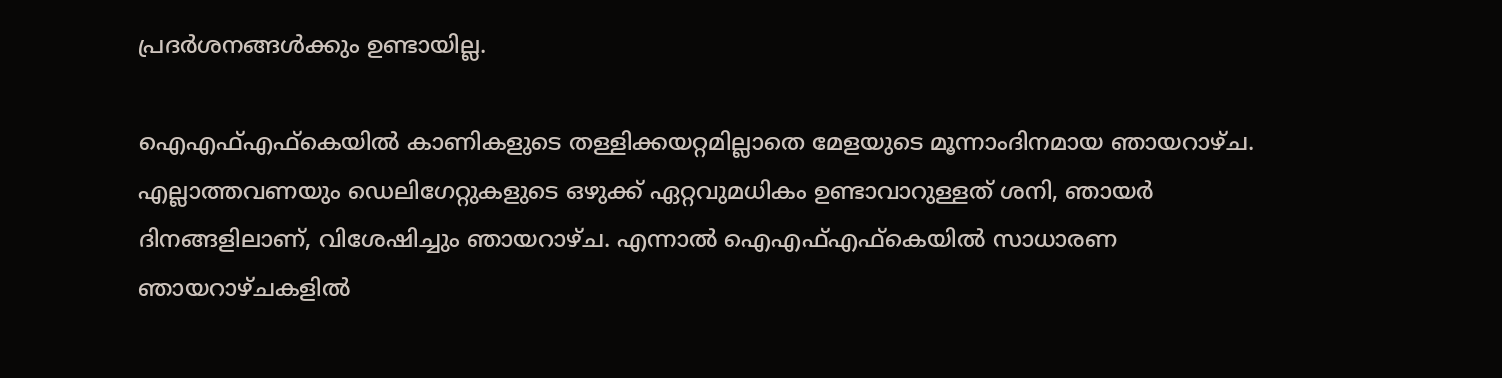പ്രദര്‍ശനങ്ങള്‍ക്കും ഉണ്ടായില്ല.

ഐഎഫ്എഫ്‌കെയില്‍ കാണികളുടെ തള്ളിക്കയറ്റമില്ലാതെ മേളയുടെ മൂന്നാംദിനമായ ഞായറാഴ്ച. എല്ലാത്തവണയും ഡെലിഗേറ്റുകളുടെ ഒഴുക്ക് ഏറ്റവുമധികം ഉണ്ടാവാറുള്ളത് ശനി, ഞായര്‍ ദിനങ്ങളിലാണ്, വിശേഷിച്ചും ഞായറാഴ്ച. എന്നാല്‍ ഐഎഫ്എഫ്‌കെയില്‍ സാധാരണ ഞായറാഴ്ചകളില്‍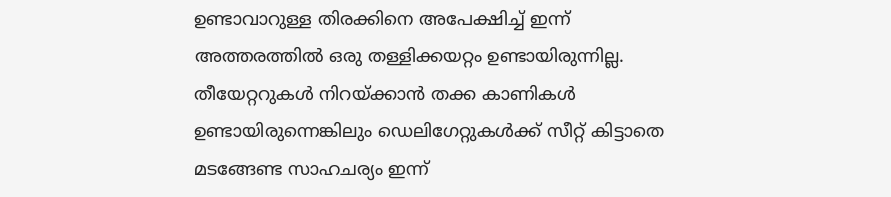ഉണ്ടാവാറുള്ള തിരക്കിനെ അപേക്ഷിച്ച് ഇന്ന് അത്തരത്തില്‍ ഒരു തള്ളിക്കയറ്റം ഉണ്ടായിരുന്നില്ല. തീയേറ്ററുകള്‍ നിറയ്ക്കാന്‍ തക്ക കാണികള്‍ ഉണ്ടായിരുന്നെങ്കിലും ഡെലിഗേറ്റുകള്‍ക്ക് സീറ്റ് കിട്ടാതെ മടങ്ങേണ്ട സാഹചര്യം ഇന്ന്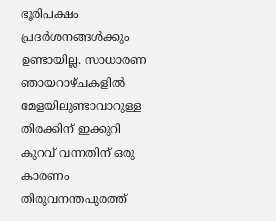ഭൂരിപക്ഷം പ്രദര്‍ശനങ്ങള്‍ക്കും ഉണ്ടായില്ല. സാധാരണ ഞായറാഴ്ചകളില്‍ മേളയിലുണ്ടാവാറുള്ള തിരക്കിന് ഇക്കുറി കുറവ് വന്നതിന് ഒരു കാരണം തിരുവനന്തപുരത്ത്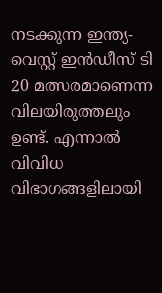നടക്കുന്ന ഇന്ത്യ-വെസ്റ്റ് ഇന്‍ഡീസ് ടി 20 മത്സരമാണെന്ന വിലയിരുത്തലും ഉണ്ട്. എന്നാല്‍ വിവിധ വിഭാഗങ്ങളിലായി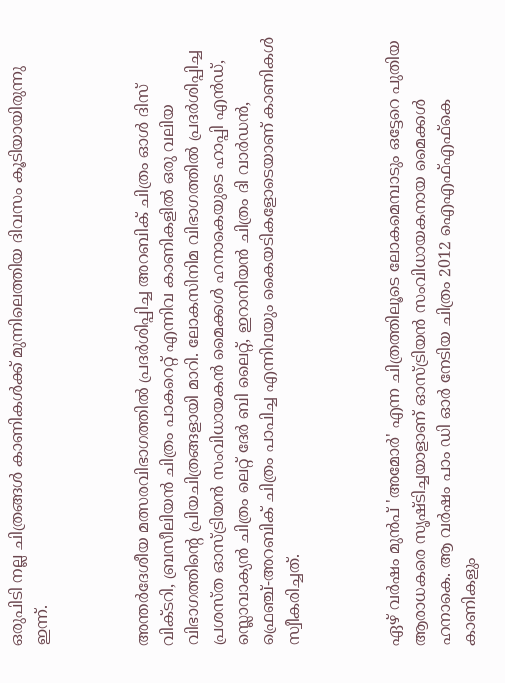ഒരുപിടി നല്ല ചിത്രങ്ങള്‍ കാണികള്‍ക്ക് മുന്നിലെത്തിയ ദിവസം കൂടിയായിരുന്നു ഇന്ന്.



അന്തര്‍ദേശീയ മത്സരവിഭാഗത്തില്‍ പ്രദര്‍ശിപ്പിച്ച അറബിക് ചിത്രം ഓള്‍ ദിസ് വിക്ടറി, ബ്രസീലിയന്‍ ചിത്രം പാകറെറ്റ് എന്നിവ കാണികളില്‍ ഒരു വലിയ വിഭാഗത്തിന്റെ പ്രിയചിത്രങ്ങളായി മാറി. ലോകസിനിമ വിഭാഗത്തില്‍ പ്രദര്‍ശിപ്പിച്ച പ്രശസ്ത ഓസ്ട്രിയന്‍ സംവിധായകന്‍ മൈക്കള്‍ ഹനാകെയുടെ ഹാപ്പി എന്‍ഡ്, സ്ലൊവാക്യന്‍ ചിത്രം ലെറ്റ് ദേര്‍ ബി ലൈറ്റ്, ഇറാനിയന്‍ ചിത്രം ദി വാര്‍ഡന്‍, ഫ്രെഞ്ച്-അറബിക് ചിത്രം പാപിച്ച എന്നിവയും കൈയടികളോടെയാണ് കാണികള്‍ സ്വീകരിച്ചത്.



ഏഴ് വര്‍ഷം മുന്‍പ് 'അമോര്‍' എന്ന ചിത്രത്തിലൂടെ ലോകമെമ്പാടും ഒട്ടേറെ പുതിയ ആരാധകരെ സൃഷ്ടിച്ചയാളാണ് ഓസ്ട്രിയന്‍ സംവിധായകനായ മൈക്കള്‍ ഹനാകെ. ആ വര്‍ഷം പാം ഡി ഓര്‍ നേടിയ ചിത്രം 2012 ഐഎഫ്എഫ്‌കെ കാണികളും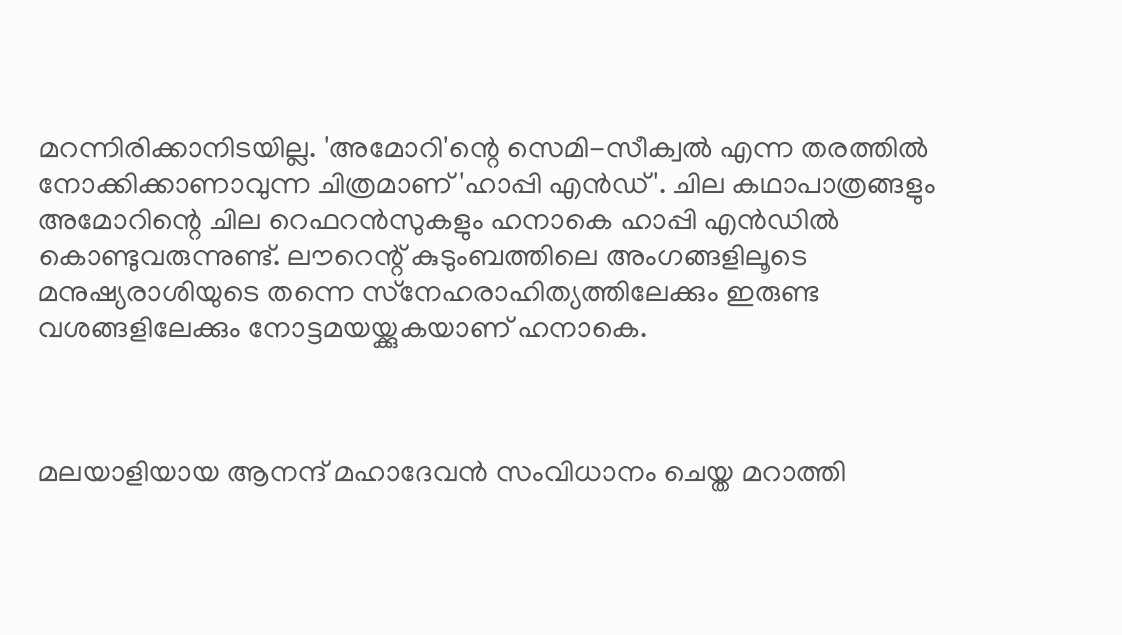മറന്നിരിക്കാനിടയില്ല. 'അമോറി'ന്റെ സെമി-സീക്വല്‍ എന്ന തരത്തില്‍ നോക്കിക്കാണാവുന്ന ചിത്രമാണ് 'ഹാപ്പി എന്‍ഡ്'. ചില കഥാപാത്രങ്ങളും അമോറിന്റെ ചില റെഫറന്‍സുകളും ഹനാകെ ഹാപ്പി എന്‍ഡില്‍ കൊണ്ടുവരുന്നുണ്ട്. ലൗറെന്റ് കുടുംബത്തിലെ അംഗങ്ങളിലൂടെ മനുഷ്യരാശിയുടെ തന്നെ സ്‌നേഹരാഹിത്യത്തിലേക്കും ഇരുണ്ട വശങ്ങളിലേക്കും നോട്ടമയയ്ക്കുകയാണ് ഹനാകെ.



മലയാളിയായ ആനന്ദ് മഹാദേവന്‍ സംവിധാനം ചെയ്ത മറാത്തി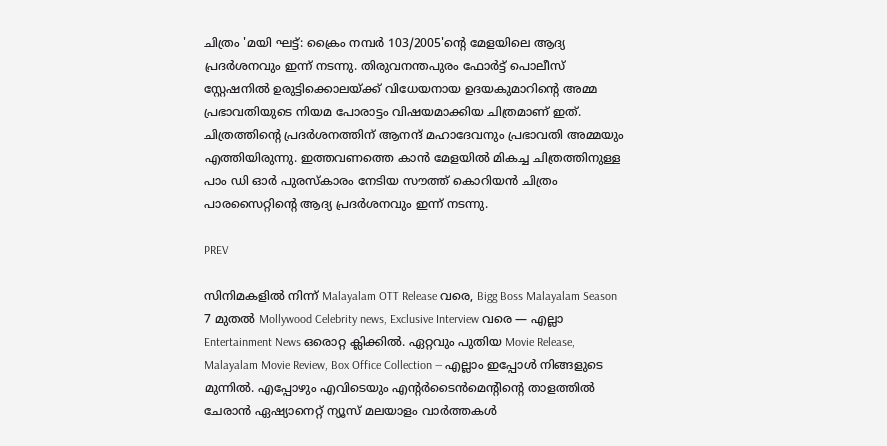ചിത്രം 'മയി ഘട്ട്: ക്രൈം നമ്പര്‍ 103/2005'ന്റെ മേളയിലെ ആദ്യ പ്രദര്‍ശനവും ഇന്ന് നടന്നു. തിരുവനന്തപുരം ഫോര്‍ട്ട് പൊലീസ് സ്റ്റേഷനില്‍ ഉരുട്ടിക്കൊലയ്ക്ക് വിധേയനായ ഉദയകുമാറിന്റെ അമ്മ പ്രഭാവതിയുടെ നിയമ പോരാട്ടം വിഷയമാക്കിയ ചിത്രമാണ് ഇത്. ചിത്രത്തിന്റെ പ്രദര്‍ശനത്തിന് ആനന്ദ് മഹാദേവനും പ്രഭാവതി അമ്മയും എത്തിയിരുന്നു. ഇത്തവണത്തെ കാന്‍ മേളയില്‍ മികച്ച ചിത്രത്തിനുള്ള പാം ഡി ഓര്‍ പുരസ്‌കാരം നേടിയ സൗത്ത് കൊറിയന്‍ ചിത്രം പാരസൈറ്റിന്റെ ആദ്യ പ്രദര്‍ശനവും ഇന്ന് നടന്നു.

PREV

സിനിമകളിൽ നിന്ന് Malayalam OTT Release വരെ, Bigg Boss Malayalam Season 7 മുതൽ Mollywood Celebrity news, Exclusive Interview വരെ — എല്ലാ Entertainment News ഒരൊറ്റ ക്ലിക്കിൽ. ഏറ്റവും പുതിയ Movie Release, Malayalam Movie Review, Box Office Collection — എല്ലാം ഇപ്പോൾ നിങ്ങളുടെ മുന്നിൽ. എപ്പോഴും എവിടെയും എന്റർടൈൻമെന്റിന്റെ താളത്തിൽ ചേരാൻ ഏഷ്യാനെറ്റ് ന്യൂസ് മലയാളം വാർത്തകൾ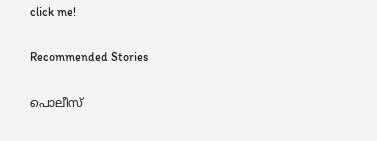click me!

Recommended Stories

പൊലീസ്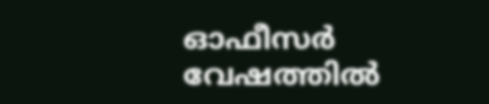ഓഫീസർ വേഷത്തിൽ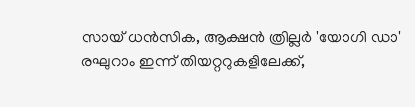സായ് ധൻസിക, ആക്ഷൻ ത്രില്ലർ 'യോഗി ഡാ'
രഘുറാം ഇന്ന് തിയറ്ററുകളിലേക്ക്,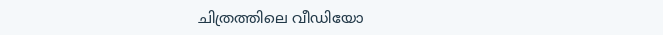ചിത്രത്തിലെ വീഡിയോ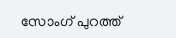സോംഗ് പുറത്ത്